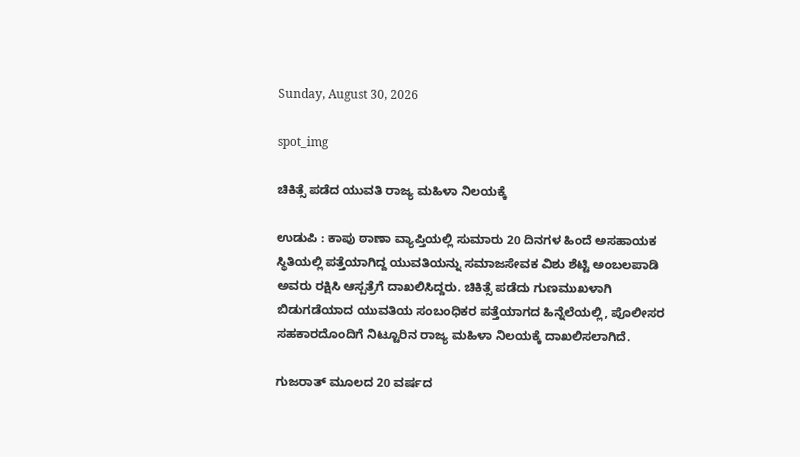Sunday, August 30, 2026

spot_img

ಚಿಕಿತ್ಸೆ ಪಡೆದ ಯುವತಿ ರಾಜ್ಯ ಮಹಿಳಾ ನಿಲಯಕ್ಕೆ

ಉಡುಪಿ : ಕಾಪು ಠಾಣಾ ವ್ಯಾಪ್ತಿಯಲ್ಲಿ ಸುಮಾರು 20 ದಿನಗಳ ಹಿಂದೆ ಅಸಹಾಯಕ ಸ್ಥಿತಿಯಲ್ಲಿ ಪತ್ತೆಯಾಗಿದ್ದ ಯುವತಿಯನ್ನು ಸಮಾಜಸೇವಕ ವಿಶು ಶೆಟ್ಟಿ ಅಂಬಲಪಾಡಿ ಅವರು ರಕ್ಷಿಸಿ ಆಸ್ಪತ್ರೆಗೆ ದಾಖಲಿಸಿದ್ದರು. ಚಿಕಿತ್ಸೆ ಪಡೆದು ಗುಣಮುಖಳಾಗಿ ಬಿಡುಗಡೆಯಾದ ಯುವತಿಯ ಸಂಬಂಧಿಕರ ಪತ್ತೆಯಾಗದ ಹಿನ್ನೆಲೆಯಲ್ಲಿ, ಪೊಲೀಸರ ಸಹಕಾರದೊಂದಿಗೆ ನಿಟ್ಟೂರಿನ ರಾಜ್ಯ ಮಹಿಳಾ ನಿಲಯಕ್ಕೆ ದಾಖಲಿಸಲಾಗಿದೆ.

ಗುಜರಾತ್ ಮೂಲದ 20 ವರ್ಷದ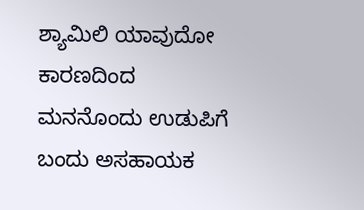ಶ್ಯಾಮಿಲಿ ಯಾವುದೋ ಕಾರಣದಿಂದ ಮನನೊಂದು ಉಡುಪಿಗೆ ಬಂದು ಅಸಹಾಯಕ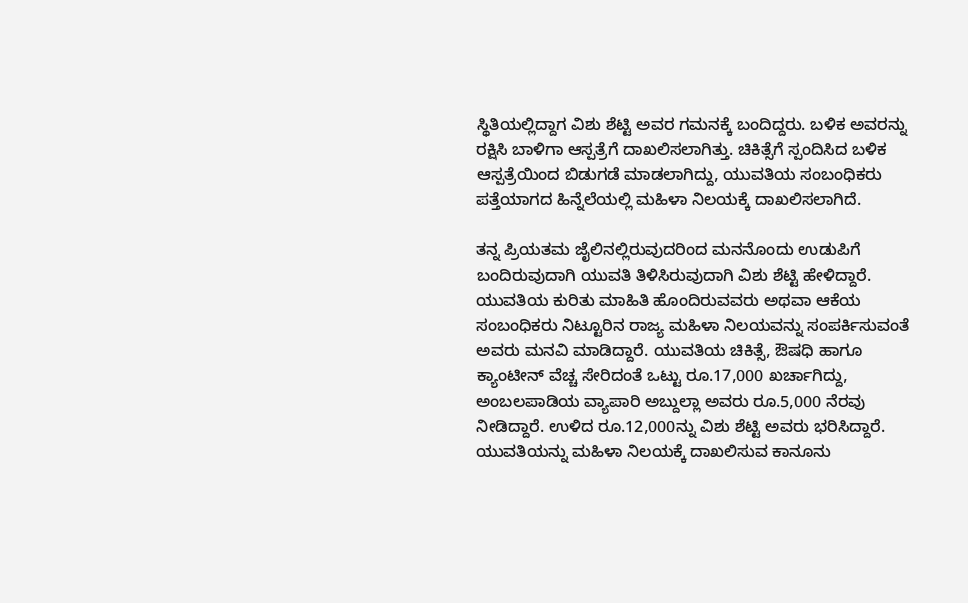ಸ್ಥಿತಿಯಲ್ಲಿದ್ದಾಗ ವಿಶು ಶೆಟ್ಟಿ ಅವರ ಗಮನಕ್ಕೆ ಬಂದಿದ್ದರು. ಬಳಿಕ ಅವರನ್ನು ರಕ್ಷಿಸಿ ಬಾಳಿಗಾ ಆಸ್ಪತ್ರೆಗೆ ದಾಖಲಿಸಲಾಗಿತ್ತು. ಚಿಕಿತ್ಸೆಗೆ ಸ್ಪಂದಿಸಿದ ಬಳಿಕ ಆಸ್ಪತ್ರೆಯಿಂದ ಬಿಡುಗಡೆ ಮಾಡಲಾಗಿದ್ದು, ಯುವತಿಯ ಸಂಬಂಧಿಕರು ಪತ್ತೆಯಾಗದ ಹಿನ್ನೆಲೆಯಲ್ಲಿ ಮಹಿಳಾ ನಿಲಯಕ್ಕೆ ದಾಖಲಿಸಲಾಗಿದೆ.

ತನ್ನ ಪ್ರಿಯತಮ ಜೈಲಿನಲ್ಲಿರುವುದರಿಂದ ಮನನೊಂದು ಉಡುಪಿಗೆ ಬಂದಿರುವುದಾಗಿ ಯುವತಿ ತಿಳಿಸಿರುವುದಾಗಿ ವಿಶು ಶೆಟ್ಟಿ ಹೇಳಿದ್ದಾರೆ. ಯುವತಿಯ ಕುರಿತು ಮಾಹಿತಿ ಹೊಂದಿರುವವರು ಅಥವಾ ಆಕೆಯ ಸಂಬಂಧಿಕರು ನಿಟ್ಟೂರಿನ ರಾಜ್ಯ ಮಹಿಳಾ ನಿಲಯವನ್ನು ಸಂಪರ್ಕಿಸುವಂತೆ ಅವರು ಮನವಿ ಮಾಡಿದ್ದಾರೆ. ಯುವತಿಯ ಚಿಕಿತ್ಸೆ, ಔಷಧಿ ಹಾಗೂ ಕ್ಯಾಂಟೀನ್ ವೆಚ್ಚ ಸೇರಿದಂತೆ ಒಟ್ಟು ರೂ.17,000 ಖರ್ಚಾಗಿದ್ದು, ಅಂಬಲಪಾಡಿಯ ವ್ಯಾಪಾರಿ ಅಬ್ದುಲ್ಲಾ ಅವರು ರೂ.5,000 ನೆರವು ನೀಡಿದ್ದಾರೆ. ಉಳಿದ ರೂ.12,000ನ್ನು ವಿಶು ಶೆಟ್ಟಿ ಅವರು ಭರಿಸಿದ್ದಾರೆ. ಯುವತಿಯನ್ನು ಮಹಿಳಾ ನಿಲಯಕ್ಕೆ ದಾಖಲಿಸುವ ಕಾನೂನು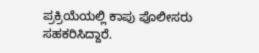ಪ್ರಕ್ರಿಯೆಯಲ್ಲಿ ಕಾಪು ಪೊಲೀಸರು ಸಹಕರಿಸಿದ್ದಾರೆ.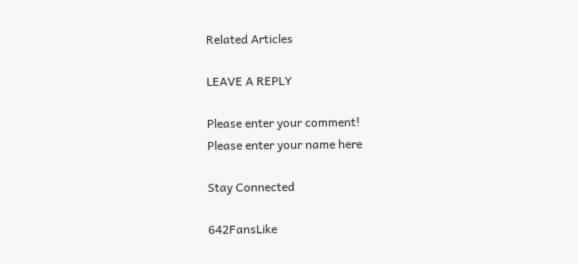Related Articles

LEAVE A REPLY

Please enter your comment!
Please enter your name here

Stay Connected

642FansLike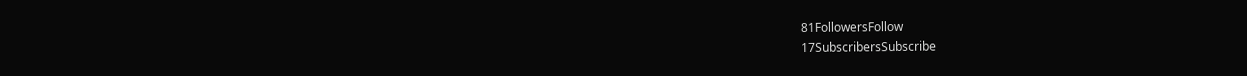81FollowersFollow
17SubscribersSubscribe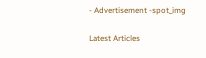- Advertisement -spot_img

Latest Articles